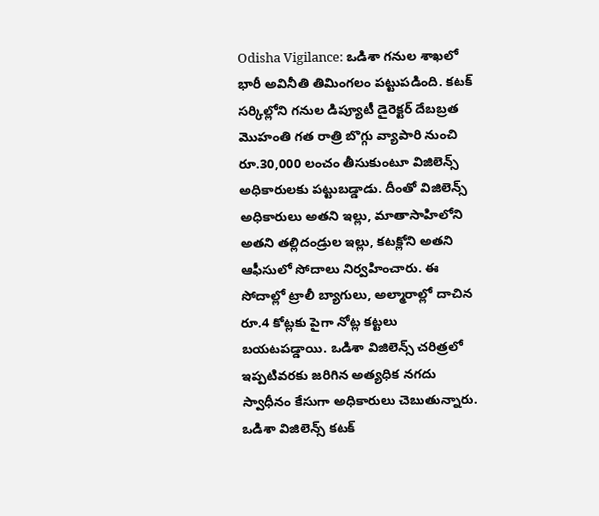Odisha Vigilance: ఒడిశా గనుల శాఖలో భారీ అవినీతి తిమింగలం పట్టుపడింది. కటక్ సర్కిల్లోని గనుల డిప్యూటీ డైరెక్టర్ దేబబ్రత మొహంతి గత రాత్రి బొగ్గు వ్యాపారి నుంచి రూ.30,000 లంచం తీసుకుంటూ విజిలెన్స్ అధికారులకు పట్టుబడ్డాడు. దీంతో విజిలెన్స్ అధికారులు అతని ఇల్లు, మాతాసాహిలోని అతని తల్లిదండ్రుల ఇల్లు, కటక్లోని అతని ఆఫీసులో సోదాలు నిర్వహించారు. ఈ సోదాల్లో ట్రాలీ బ్యాగులు, అల్మారాల్లో దాచిన రూ.4 కోట్లకు పైగా నోట్ల కట్టలు బయటపడ్డాయి. ఒడిశా విజిలెన్స్ చరిత్రలో ఇప్పటివరకు జరిగిన అత్యధిక నగదు స్వాధీనం కేసుగా అధికారులు చెబుతున్నారు.
ఒడిశా విజిలెన్స్ కటక్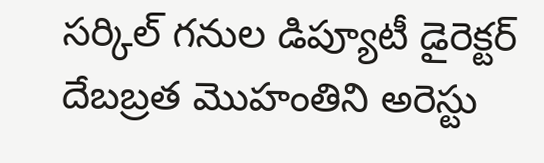సర్కిల్ గనుల డిప్యూటీ డైరెక్టర్ దేబబ్రత మొహంతిని అరెస్టు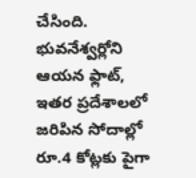చేసింది. భువనేశ్వర్లోని ఆయన ఫ్లాట్, ఇతర ప్రదేశాలలో జరిపిన సోదాల్లో రూ.4 కోట్లకు పైగా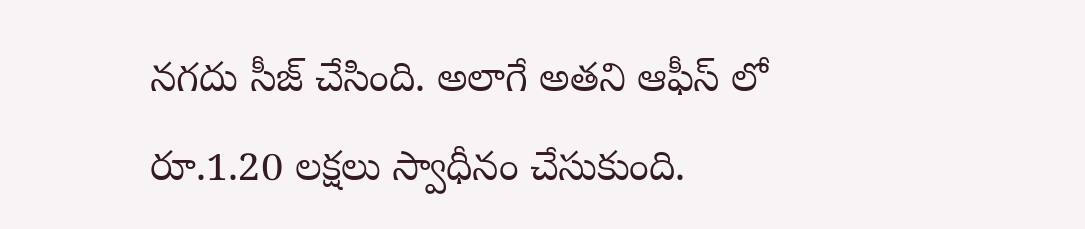నగదు సీజ్ చేసింది. అలాగే అతని ఆఫీస్ లో రూ.1.20 లక్షలు స్వాధీనం చేసుకుంది.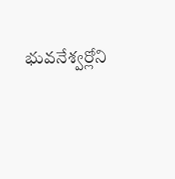భువనేశ్వర్లోని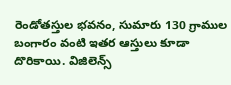రెండోతస్తుల భవనం, సుమారు 130 గ్రాముల బంగారం వంటి ఇతర ఆస్తులు కూడా దొరికాయి. విజిలెన్స్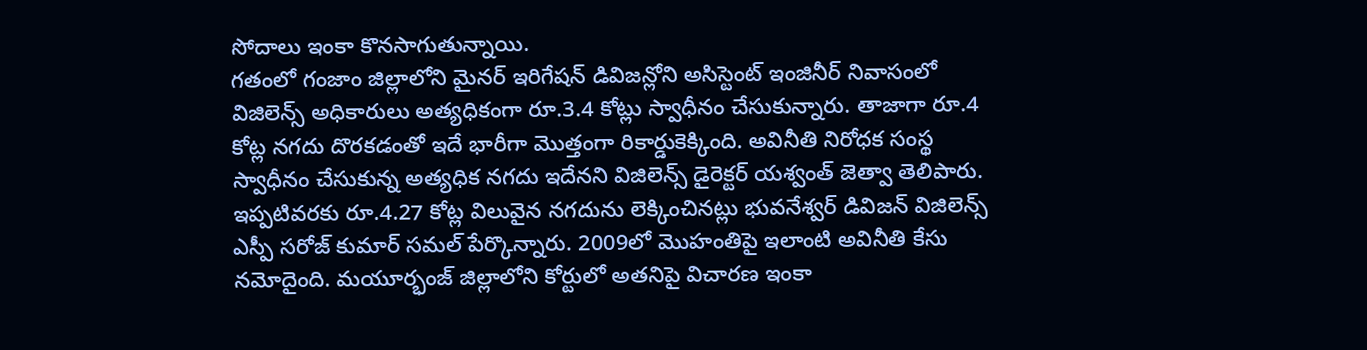సోదాలు ఇంకా కొనసాగుతున్నాయి.
గతంలో గంజాం జిల్లాలోని మైనర్ ఇరిగేషన్ డివిజన్లోని అసిస్టెంట్ ఇంజినీర్ నివాసంలో విజిలెన్స్ అధికారులు అత్యధికంగా రూ.3.4 కోట్లు స్వాధీనం చేసుకున్నారు. తాజాగా రూ.4 కోట్ల నగదు దొరకడంతో ఇదే భారీగా మొత్తంగా రికార్డుకెక్కింది. అవినీతి నిరోధక సంస్థ స్వాధీనం చేసుకున్న అత్యధిక నగదు ఇదేనని విజిలెన్స్ డైరెక్టర్ యశ్వంత్ జెత్వా తెలిపారు. ఇప్పటివరకు రూ.4.27 కోట్ల విలువైన నగదును లెక్కించినట్లు భువనేశ్వర్ డివిజన్ విజిలెన్స్ ఎస్పీ సరోజ్ కుమార్ సమల్ పేర్కొన్నారు. 2009లో మొహంతిపై ఇలాంటి అవినీతి కేసు నమోదైంది. మయూర్భంజ్ జిల్లాలోని కోర్టులో అతనిపై విచారణ ఇంకా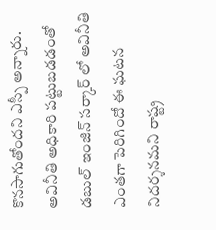కొనసాగుతోందని ఎస్పీ అన్నారు.
అవినీతి అధికారి పట్టుబడడంతో డబుల్ ఇంజిన్ సర్కార్ లో అవినీతి ఎంతగా పెరిగిందో ఈ ఘటన నిదర్శనమని రాష్ట్ర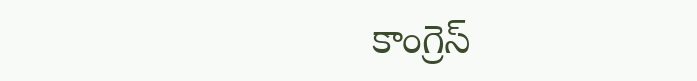కాంగ్రెస్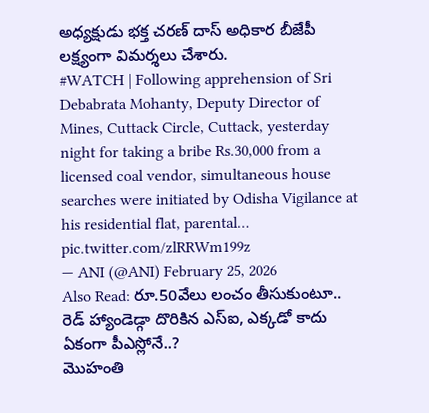అధ్యక్షుడు భక్త చరణ్ దాస్ అధికార బీజేపీ లక్ష్యంగా విమర్శలు చేశారు.
#WATCH | Following apprehension of Sri Debabrata Mohanty, Deputy Director of Mines, Cuttack Circle, Cuttack, yesterday night for taking a bribe Rs.30,000 from a licensed coal vendor, simultaneous house searches were initiated by Odisha Vigilance at his residential flat, parental… pic.twitter.com/zlRRWm199z
— ANI (@ANI) February 25, 2026
Also Read: రూ.50వేలు లంచం తీసుకుంటూ.. రెడ్ హ్యాండెడ్గా దొరికిన ఎస్ఐ, ఎక్కడో కాదు ఏకంగా పీఎస్లోనే..?
మొహంతి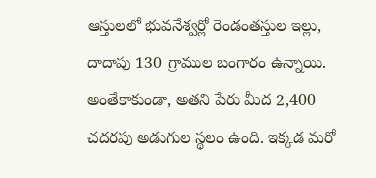ఆస్తులలో భువనేశ్వర్లో రెండంతస్తుల ఇల్లు, దాదాపు 130 గ్రాముల బంగారం ఉన్నాయి. అంతేకాకుండా, అతని పేరు మీద 2,400 చదరపు అడుగుల స్థలం ఉంది. ఇక్కడ మరో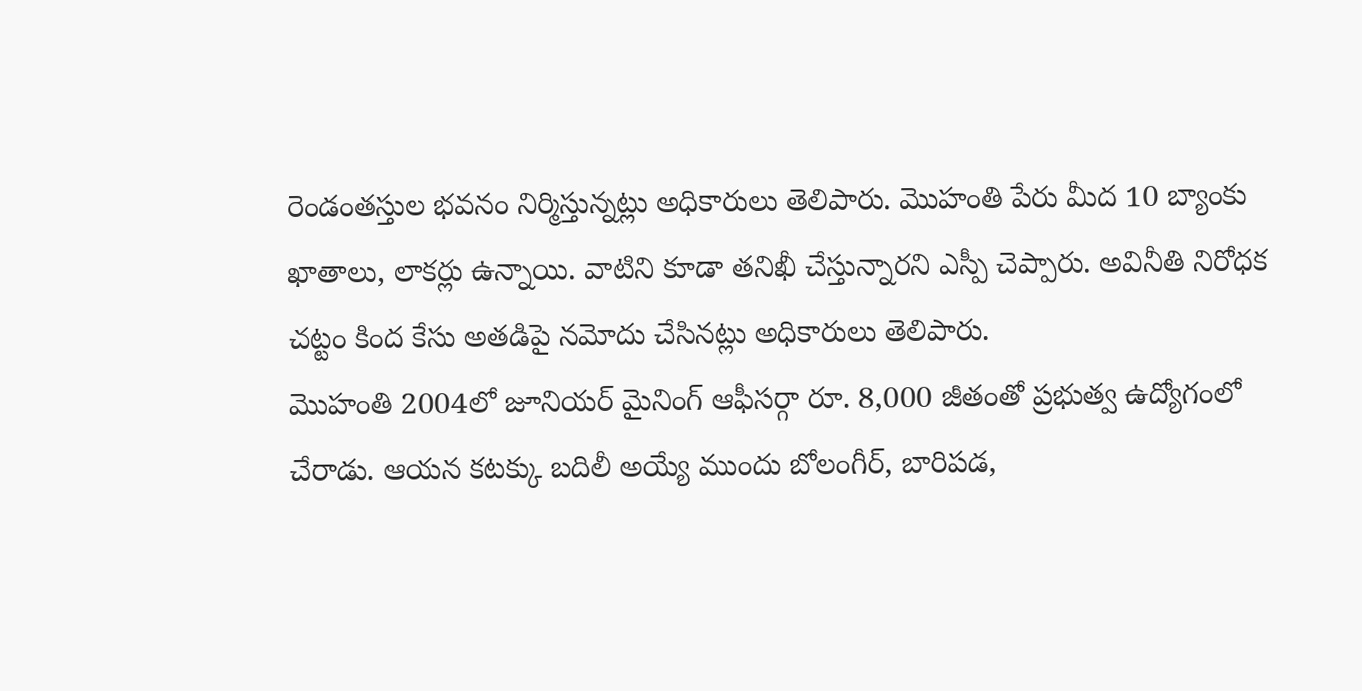రెండంతస్తుల భవనం నిర్మిస్తున్నట్లు అధికారులు తెలిపారు. మొహంతి పేరు మీద 10 బ్యాంకు ఖాతాలు, లాకర్లు ఉన్నాయి. వాటిని కూడా తనిఖీ చేస్తున్నారని ఎస్పీ చెప్పారు. అవినీతి నిరోధక చట్టం కింద కేసు అతడిపై నమోదు చేసినట్లు అధికారులు తెలిపారు.
మొహంతి 2004లో జూనియర్ మైనింగ్ ఆఫీసర్గా రూ. 8,000 జీతంతో ప్రభుత్వ ఉద్యోగంలో చేరాడు. ఆయన కటక్కు బదిలీ అయ్యే ముందు బోలంగీర్, బారిపడ,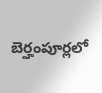బెర్హంపూర్లలో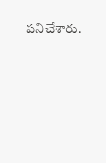పనిచేశారు.